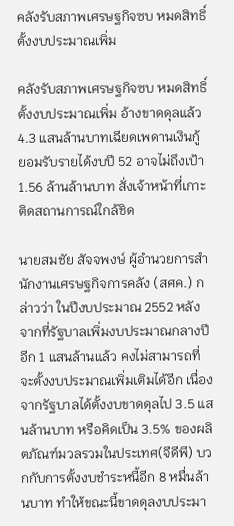คลังรับสภาพเศรษฐกิจซบ หมดสิทธิ์ตั้งงบประมาณเพิ่ม

คลังรับสภาพเศรษฐกิจซบ หมดสิทธิ์ตั้งงบประมาณเพิ่ม อ้างขาดดุลแล้ว 4.3 แสนล้านบาทเฉียดเพดานเงินกู้ ยอมรับรายได้งบปี 52 อาจไม่ถึงเป้า 1.56 ล้านล้านบาท สั่งเจ้าหน้าที่เกาะติดสถานการณ์ใกล้ชิด

นายสมชัย สัจจพงษ์ ผู้อำนวยการสำนักงานเศรษฐกิจการคลัง (สศค.) กล่าวว่า ในปีงบประมาณ 2552 หลังจากที่รัฐบาลเพิ่มงบประมาณกลางปีอีก 1 แสนล้านแล้ว คงไม่สามารถที่จะตั้งงบประมาณเพิ่มเติมได้อีก เนื่องจากรัฐบาลได้ตั้งงบขาดดุลไป 3.5 แสนล้านบาท หรือคิดเป็น 3.5% ของผลิตภัณฑ์มวลรวมในประเทศ(จีดีพี) บวกกับการตั้งงบชำระหนี้อีก 8 หมื่นล้านบาท ทำให้ขณะนี้ขาดดุลงบประมา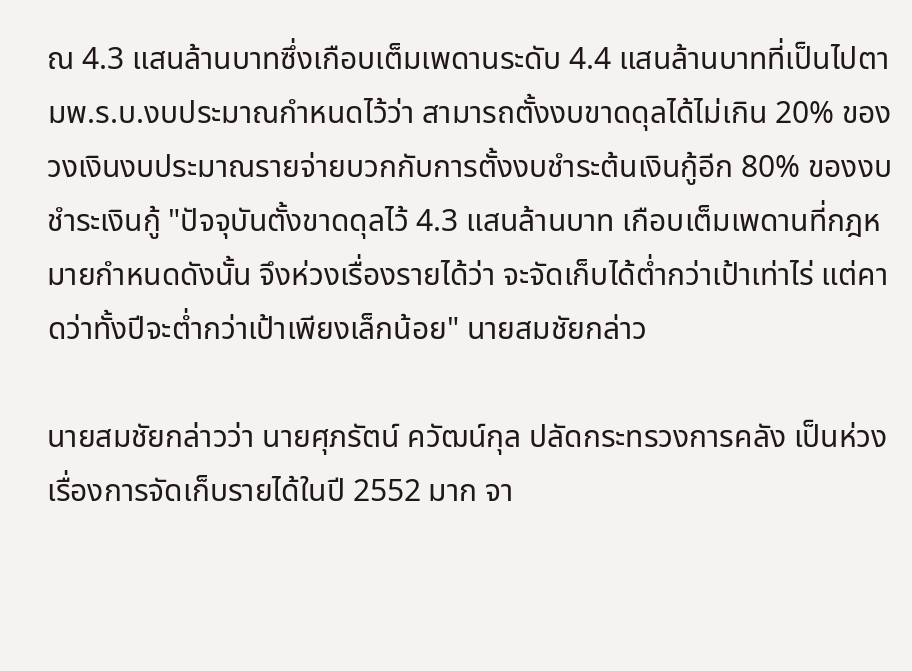ณ 4.3 แสนล้านบาทซึ่งเกือบเต็มเพดานระดับ 4.4 แสนล้านบาทที่เป็นไปตามพ.ร.บ.งบประมาณกำหนดไว้ว่า สามารถตั้งงบขาดดุลได้ไม่เกิน 20% ของวงเงินงบประมาณรายจ่ายบวกกับการตั้งงบชำระต้นเงินกู้อีก 80% ของงบชำระเงินกู้ "ปัจจุบันตั้งขาดดุลไว้ 4.3 แสนล้านบาท เกือบเต็มเพดานที่กฎหมายกำหนดดังนั้น จึงห่วงเรื่องรายได้ว่า จะจัดเก็บได้ต่ำกว่าเป้าเท่าไร่ แต่คาดว่าทั้งปีจะต่ำกว่าเป้าเพียงเล็กน้อย" นายสมชัยกล่าว

นายสมชัยกล่าวว่า นายศุภรัตน์ ควัฒน์กุล ปลัดกระทรวงการคลัง เป็นห่วงเรื่องการจัดเก็บรายได้ในปี 2552 มาก จา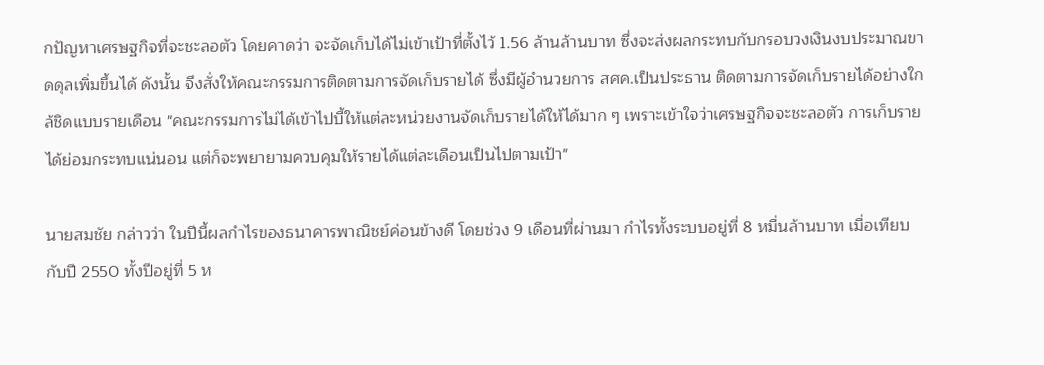กปัญหาเศรษฐกิจที่จะชะลอตัว โดยคาดว่า จะจัดเก็บได้ไม่เข้าเป้าที่ตั้งไว้ 1.56 ล้านล้านบาท ซึ่งจะส่งผลกระทบกับกรอบวงเงินงบประมาณขาดดุลเพิ่มขึ้นได้ ดังนั้น จึงสั่งให้คณะกรรมการติดตามการจัดเก็บรายได้ ซึ่งมีผู้อำนวยการ สศค.เป็นประธาน ติดตามการจัดเก็บรายได้อย่างใกล้ชิดแบบรายเดือน "คณะกรรมการไม่ได้เข้าไปบี้ให้แต่ละหน่วยงานจัดเก็บรายได้ให้ได้มาก ๆ เพราะเข้าใจว่าเศรษฐกิจจะชะลอตัว การเก็บรายได้ย่อมกระทบแน่นอน แต่ก็จะพยายามควบคุมให้รายได้แต่ละเดือนเป็นไปตามเป้า"

นายสมชัย กล่าวว่า ในปีนี้ผลกำไรของธนาคารพาณิชย์ค่อนข้างดี โดยช่วง 9 เดือนที่ผ่านมา กำไรทั้งระบบอยู่ที่ 8 หมื่นล้านบาท เมื่อเทียบกับปี 2550 ทั้งปีอยู่ที่ 5 ห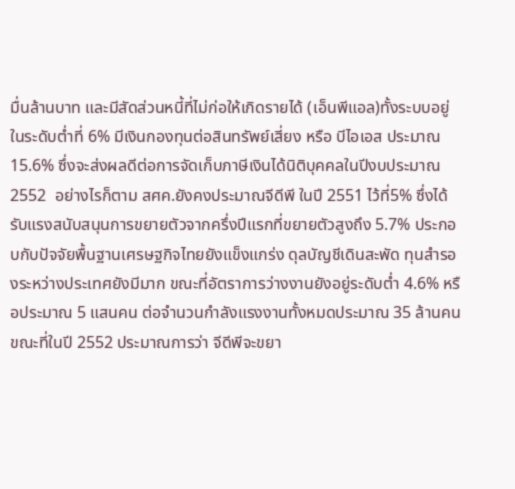มื่นล้านบาท และมีสัดส่วนหนี้ที่ไม่ก่อให้เกิดรายได้ (เอ็นพีแอล)ทั้งระบบอยู่ในระดับต่ำที่ 6% มีเงินกองทุนต่อสินทรัพย์เสี่ยง หรือ บีไอเอส ประมาณ 15.6% ซึ่งจะส่งผลดีต่อการจัดเก็บภาษีเงินได้นิติบุคคลในปีงบประมาณ 2552  อย่างไรก็ตาม สศค.ยังคงประมาณจีดีพี ในปี 2551 ไว้ที่5% ซึ่งได้รับแรงสนับสนุนการขยายตัวจากครึ่งปีแรกที่ขยายตัวสูงถึง 5.7% ประกอบกับปัจจัยพื้นฐานเศรษฐกิจไทยยังแข็งแกร่ง ดุลบัญชีเดินสะพัด ทุนสำรองระหว่างประเทศยังมีมาก ขณะที่อัตราการว่างงานยังอยู่ระดับต่ำ 4.6% หรือประมาณ 5 แสนคน ต่อจำนวนกำลังแรงงานทั้งหมดประมาณ 35 ล้านคน ขณะที่ในปี 2552 ประมาณการว่า จีดีพีจะขยา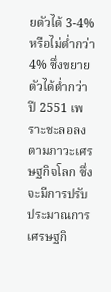ยตัวได้ 3-4% หรือไม่ต่ำกว่า 4% ซึ่งขยายตัวได้ต่ำกว่าปี 2551 เพราะชะลอลงตามภาวะเศรษฐกิจโลก ซึ่งจะมีการปรับประมาณการเศรษฐกิ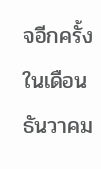จอีกครั้งในเดือนธันวาคม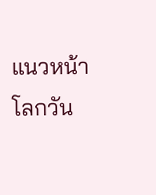แนวหน้า  โลกวัน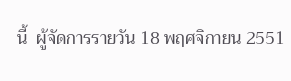นี้  ผู้จัดการรายวัน 18 พฤศจิกายน 2551